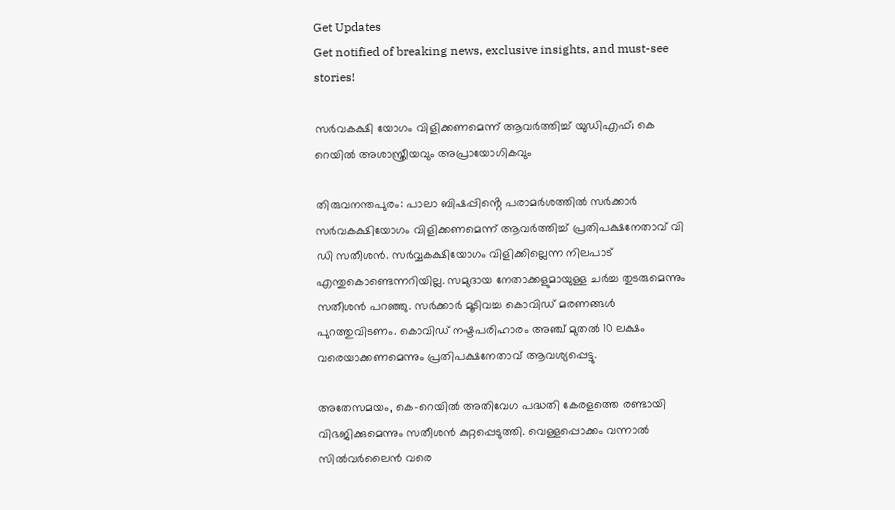Get Updates
Get notified of breaking news, exclusive insights, and must-see stories!

സർവകക്ഷി യോഗം വിളിക്കണമെന്ന് ആവർത്തിച്ച് യുഡിഎഫ്; കെ റെയിൽ അശാസ്ത്രീയവും അപ്രായോഗികവും

തിരുവനന്തപുരം: പാലാ ബിഷപ്പിൻ്റെ പരാമർശത്തിൽ സർക്കാർ സർവകക്ഷിയോഗം വിളിക്കണമെന്ന് ആവർത്തിച്ച് പ്രതിപക്ഷനേതാവ് വി ഡി സതീശൻ. സർവ്വകക്ഷിയോഗം വിളിക്കില്ലെന്ന നിലപാട് എന്തുകൊണ്ടെന്നറിയില്ല. സമുദായ നേതാക്കളുമായുള്ള ചർച്ച തുടരുമെന്നും സതീശൻ പറഞ്ഞു. സർക്കാർ മൂടിവച്ച കൊവിഡ് മരണങ്ങൾ പുറത്തുവിടണം. കൊവിഡ് നഷ്ടപരിഹാരം അഞ്ച് മുതൽ 10 ലക്ഷം വരെയാക്കണമെന്നും പ്രതിപക്ഷനേതാവ് ആവശ്യപ്പെട്ടു.

അതേസമയം, കെ-റെയിൽ അതിവേഗ പദ്ധതി കേരളത്തെ രണ്ടായി വിഭജിക്കുമെന്നും സതീശൻ കുറ്റപ്പെടുത്തി. വെള്ളപ്പൊക്കം വന്നാൽ സിൽവർലൈൻ വരെ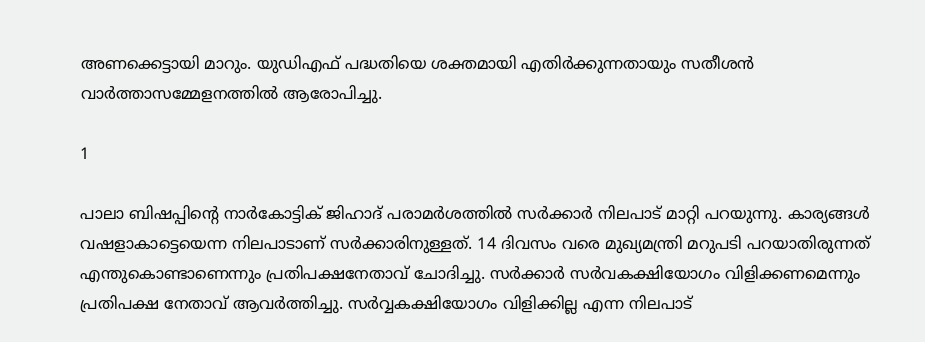അണക്കെട്ടായി മാറും. യുഡിഎഫ് പദ്ധതിയെ ശക്തമായി എതിർക്കുന്നതായും സതീശൻ വാർത്താസമ്മേളനത്തിൽ ആരോപിച്ചു.

1

പാലാ ബിഷപ്പിൻ്റെ നാർകോട്ടിക് ജിഹാദ് പരാമർശത്തിൽ സർക്കാർ നിലപാട് മാറ്റി പറയുന്നു. കാര്യങ്ങൾ വഷളാകാട്ടെയെന്ന നിലപാടാണ് സർക്കാരിനുള്ളത്. 14 ദിവസം വരെ മുഖ്യമന്ത്രി മറുപടി പറയാതിരുന്നത് എന്തുകൊണ്ടാണെന്നും പ്രതിപക്ഷനേതാവ് ചോദിച്ചു. സർക്കാർ സർവകക്ഷിയോഗം വിളിക്കണമെന്നും പ്രതിപക്ഷ നേതാവ് ആവർത്തിച്ചു. സർവ്വകക്ഷിയോഗം വിളിക്കില്ല എന്ന നിലപാട്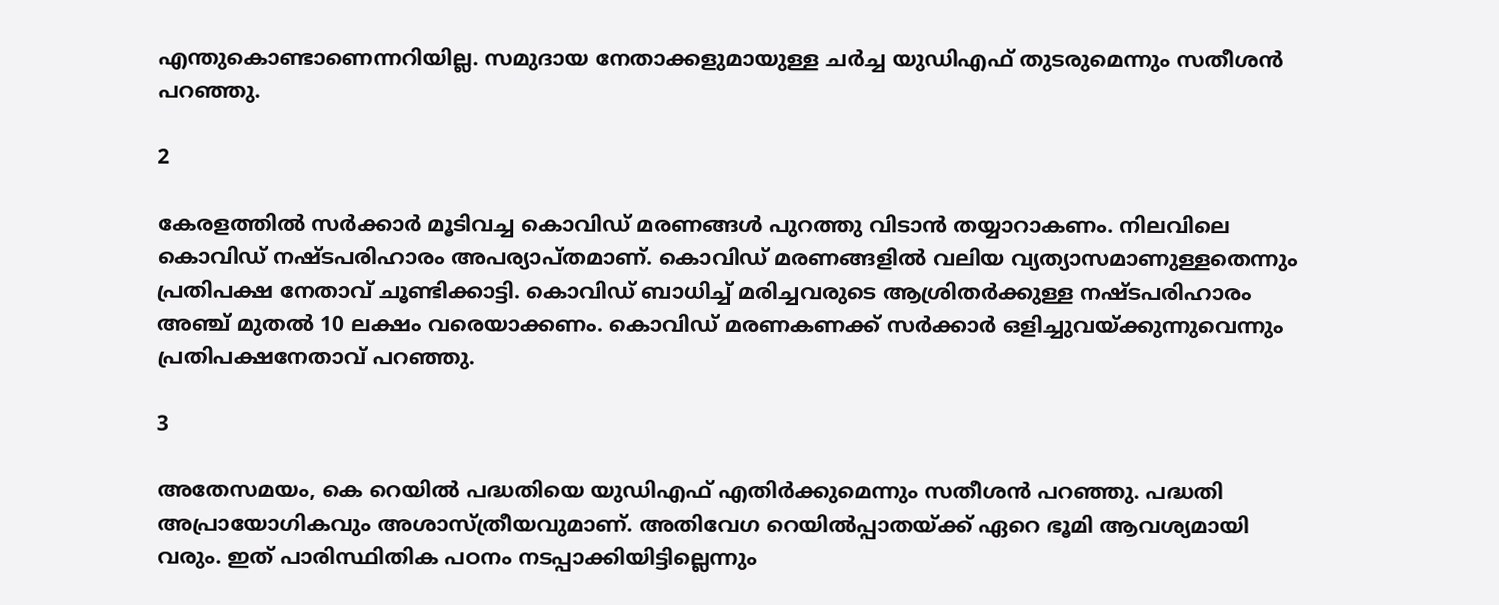എന്തുകൊണ്ടാണെന്നറിയില്ല. സമുദായ നേതാക്കളുമായുള്ള ചർച്ച യുഡിഎഫ് തുടരുമെന്നും സതീശൻ പറഞ്ഞു.

2

കേരളത്തിൽ സർക്കാർ മൂടിവച്ച കൊവിഡ് മരണങ്ങൾ പുറത്തു വിടാൻ തയ്യാറാകണം. നിലവിലെ കൊവിഡ് നഷ്ടപരിഹാരം അപര്യാപ്തമാണ്. കൊവിഡ് മരണങ്ങളിൽ വലിയ വ്യത്യാസമാണുള്ളതെന്നും പ്രതിപക്ഷ നേതാവ് ചൂണ്ടിക്കാട്ടി. കൊവിഡ് ബാധിച്ച് മരിച്ചവരുടെ ആശ്രിതർക്കുള്ള നഷ്ടപരിഹാരം അഞ്ച് മുതൽ 10 ലക്ഷം വരെയാക്കണം. കൊവിഡ് മരണകണക്ക് സർക്കാർ ഒളിച്ചുവയ്ക്കുന്നുവെന്നും പ്രതിപക്ഷനേതാവ് പറഞ്ഞു.

3

അതേസമയം, കെ റെയിൽ പദ്ധതിയെ യുഡിഎഫ് എതിർക്കുമെന്നും സതീശൻ പറഞ്ഞു. പദ്ധതി അപ്രായോഗികവും അശാസ്ത്രീയവുമാണ്. അതിവേഗ റെയിൽപ്പാതയ്ക്ക് ഏറെ ഭൂമി ആവശ്യമായി വരും. ഇത് പാരിസ്ഥിതിക പഠനം നടപ്പാക്കിയിട്ടില്ലെന്നും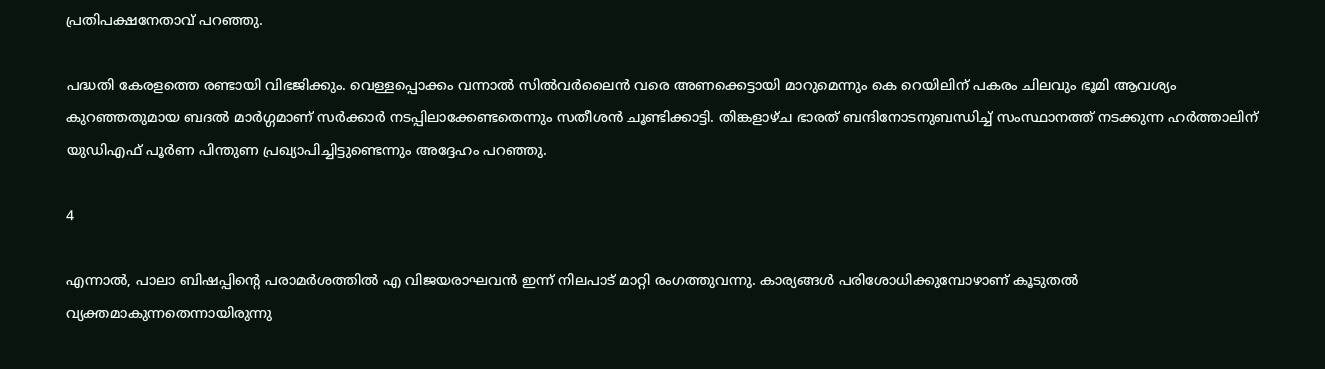പ്രതിപക്ഷനേതാവ് പറഞ്ഞു.

പദ്ധതി കേരളത്തെ രണ്ടായി വിഭജിക്കും. വെള്ളപ്പൊക്കം വന്നാൽ സിൽവർലൈൻ വരെ അണക്കെട്ടായി മാറുമെന്നും കെ റെയിലിന് പകരം ചിലവും ഭൂമി ആവശ്യം കുറഞ്ഞതുമായ ബദൽ മാർഗ്ഗമാണ് സർക്കാർ നടപ്പിലാക്കേണ്ടതെന്നും സതീശൻ ചൂണ്ടിക്കാട്ടി. തിങ്കളാഴ്ച ഭാരത് ബന്ദിനോടനുബന്ധിച്ച് സംസ്ഥാനത്ത് നടക്കുന്ന ഹർത്താലിന് യുഡിഎഫ് പൂർണ പിന്തുണ പ്രഖ്യാപിച്ചിട്ടുണ്ടെന്നും അദ്ദേഹം പറഞ്ഞു.

4

എന്നാൽ, പാലാ ബിഷപ്പിൻ്റെ പരാമർശത്തിൽ എ വിജയരാഘവൻ ഇന്ന് നിലപാട് മാറ്റി രംഗത്തുവന്നു. കാര്യങ്ങൾ പരിശോധിക്കുമ്പോഴാണ് കൂടുതൽ വ്യക്തമാകുന്നതെന്നായിരുന്നു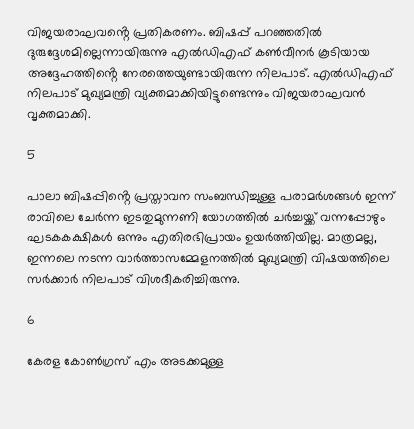വിജയരാഘവൻ്റെ പ്രതികരണം. ബിഷപ്പ് പറഞ്ഞതിൽ ദുരുദ്ദേശമില്ലെന്നായിരുന്നു എൽഡിഎഫ് കൺവീനർ കൂടിയായ അദ്ദേഹത്തിൻ്റെ നേരത്തെയുണ്ടായിരുന്ന നിലപാട്. എൽഡിഎഫ് നിലപാട് മുഖ്യമന്ത്രി വ്യക്തമാക്കിയിട്ടുണ്ടെന്നും വിജയരാഘവൻ വൃക്തമാക്കി.

5

പാലാ ബിഷപ്പിൻ്റെ പ്രസ്താവന സംബന്ധിച്ചുള്ള പരാമർശങ്ങൾ ഇന്ന് രാവിലെ ചേർന്ന ഇടതുമുന്നണി യോഗത്തിൽ ചർച്ചയ്ക്ക് വന്നപ്പോഴും ഘടകകക്ഷികൾ ഒന്നും എതിരഭിപ്രായം ഉയർത്തിയില്ല. മാത്രമല്ല, ഇന്നലെ നടന്ന വാർത്താസമ്മേളനത്തിൽ മുഖ്യമന്ത്രി വിഷയത്തിലെ സർക്കാർ നിലപാട് വിശദീകരിച്ചിരുന്നു.

6

കേരള കോൺഗ്രസ് എം അടക്കമുള്ള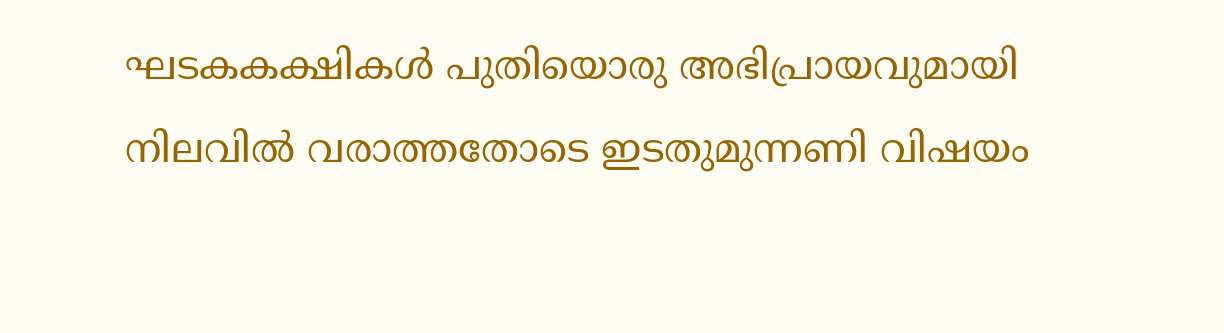ഘടകകക്ഷികൾ പുതിയൊരു അഭിപ്രായവുമായി നിലവിൽ വരാത്തതോടെ ഇടതുമുന്നണി വിഷയം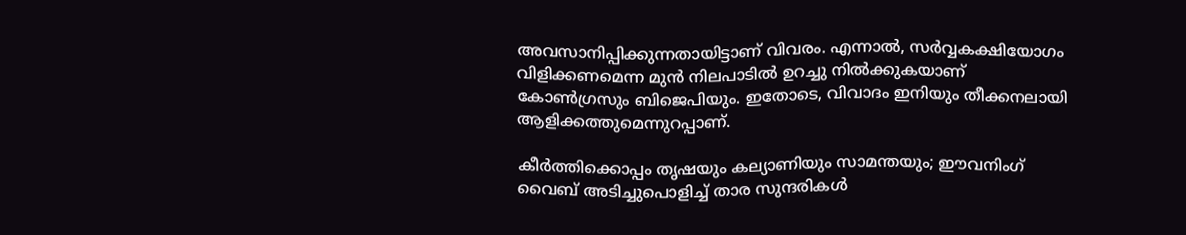അവസാനിപ്പിക്കുന്നതായിട്ടാണ് വിവരം. എന്നാൽ, സർവ്വകക്ഷിയോഗം വിളിക്കണമെന്ന മുൻ നിലപാടിൽ ഉറച്ചു നിൽക്കുകയാണ് കോൺഗ്രസും ബിജെപിയും. ഇതോടെ, വിവാദം ഇനിയും തീക്കനലായി ആളിക്കത്തുമെന്നുറപ്പാണ്.

കീര്‍ത്തിക്കൊപ്പം തൃഷയും കല്യാണിയും സാമന്തയും; ഈവനിംഗ് വൈബ് അടിച്ചുപൊളിച്ച് താര സുന്ദരികള്‍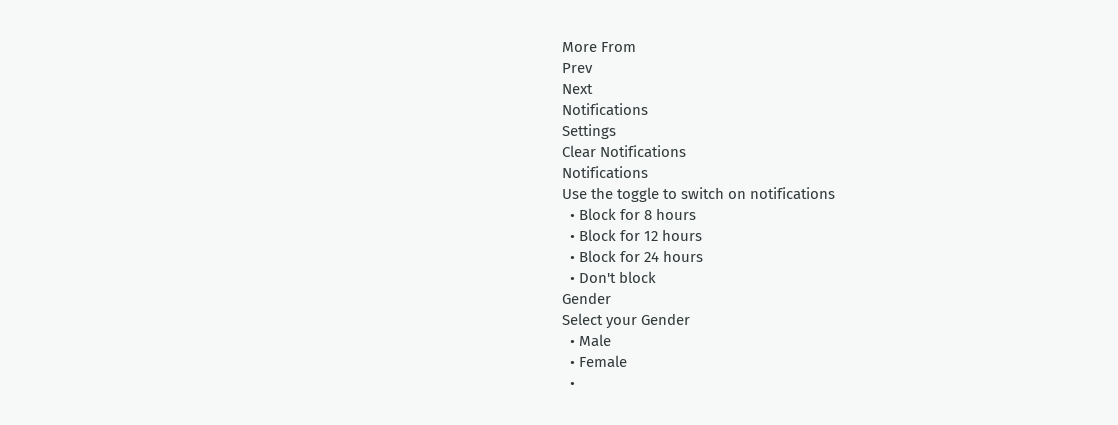More From
Prev
Next
Notifications
Settings
Clear Notifications
Notifications
Use the toggle to switch on notifications
  • Block for 8 hours
  • Block for 12 hours
  • Block for 24 hours
  • Don't block
Gender
Select your Gender
  • Male
  • Female
  •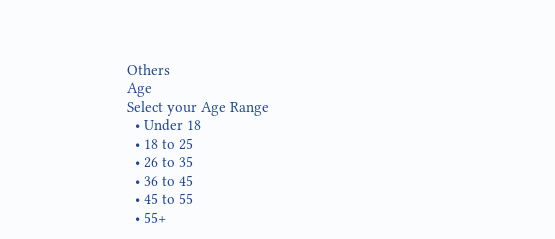Others
Age
Select your Age Range
  • Under 18
  • 18 to 25
  • 26 to 35
  • 36 to 45
  • 45 to 55
  • 55+